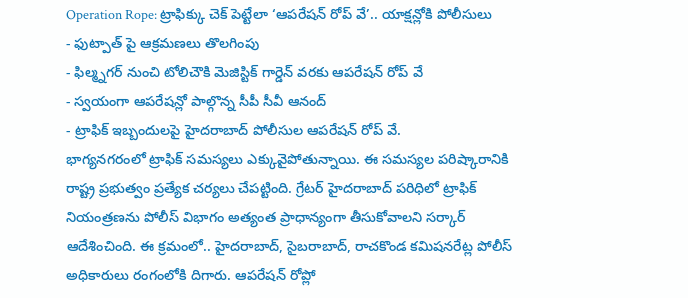Operation Rope: ట్రాఫిక్కు చెక్ పెట్టేలా ‘ఆపరేషన్ రోప్ వే’.. యాక్షన్లోకి పోలీసులు
- ఫుట్పాత్ పై ఆక్రమణలు తొలగింపు
- ఫిల్మ్నగర్ నుంచి టోలిచౌకి మెజిస్టిక్ గార్డెన్ వరకు ఆపరేషన్ రోప్ వే
- స్వయంగా ఆపరేషన్లో పాల్గొన్న సీపీ సీవీ ఆనంద్
- ట్రాఫిక్ ఇబ్బందులపై హైదరాబాద్ పోలీసుల ఆపరేషన్ రోప్ వే.
భాగ్యనగరంలో ట్రాఫిక్ సమస్యలు ఎక్కువైపోతున్నాయి. ఈ సమస్యల పరిష్కారానికి రాష్ట్ర ప్రభుత్వం ప్రత్యేక చర్యలు చేపట్టింది. గ్రేటర్ హైదరాబాద్ పరిధిలో ట్రాఫిక్ నియంత్రణను పోలీస్ విభాగం అత్యంత ప్రాధాన్యంగా తీసుకోవాలని సర్కార్ ఆదేశించింది. ఈ క్రమంలో.. హైదరాబాద్, సైబరాబాద్, రాచకొండ కమిషనరేట్ల పోలీస్ అధికారులు రంగంలోకి దిగారు. ఆపరేషన్ రోప్లో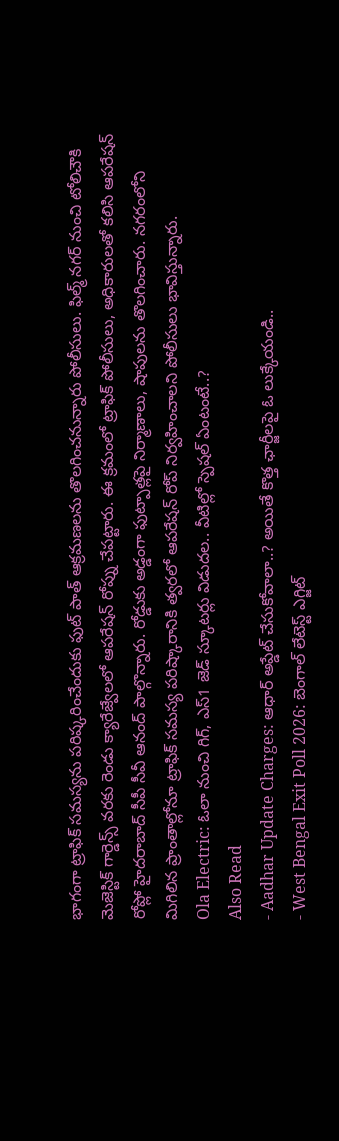భాగంగా ట్రాఫిక్ సమస్యను పరిష్కరించేందుకు ఫుట్ పాత్ ఆక్రమణలను తొలగించనున్నారు పోలీసులు. ఫిల్మ్ నగర్ నుంచి టోలిచౌకి మెజెస్టిక్ గార్డెన్స్ వరకు రెండు క్యారేజ్వేలలో ఆపరేషన్ రోప్ను చేపట్టారు. ఈ క్రమంలో ట్రాఫిక్ పోలీసులు, అధికారులతో కలిసి ఆపరేషన్ రోప్లో హైదరాబాద్ సీపీ సీవీ ఆనంద్ పాల్గొన్నారు. రోడ్డుకు అడ్డంగా ఫుట్పాత్లపై నిర్మాణాలు, షాపులను తొలగించారు. నగరంలోని మిగిలిన ప్రాంతాల్లోనూ ట్రాఫిక్ సమస్య పరిష్కారానికి త్వరలో ఆపరేషన్ రోప్ నిర్వహించాలని పోలీసులు భావిస్తున్నారు.
Ola Electric: ఓలా నుంచి గిగ్, ఎస్1 జెడ్ స్కూటర్లు విడుదల.. వీటిల్లో స్పెషల్ ఏంటంటే..?
Also Read
- Aadhar Update Charges: ఆధార్ అప్డేట్ చేసుకోవాలా..? అయితే కొత్త ఛార్జీలపై ఓ లుక్కేయండి..
- West Bengal Exit Poll 2026: బెంగాల్ లేటెస్ట్ ఎగ్జిట్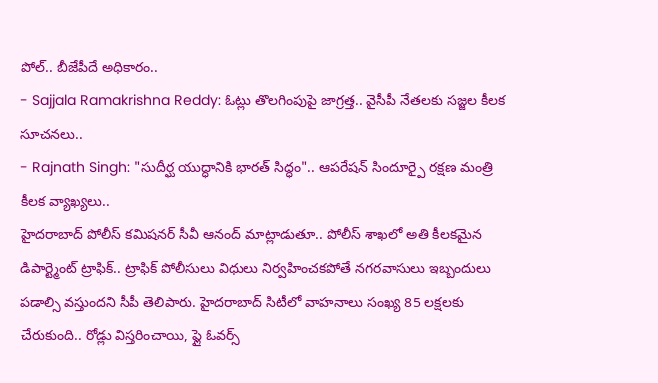పోల్.. బీజేపీదే అధికారం..
- Sajjala Ramakrishna Reddy: ఓట్లు తొలగింపుపై జాగ్రత్త.. వైసీపీ నేతలకు సజ్జల కీలక సూచనలు..
- Rajnath Singh: "సుదీర్ఘ యుద్ధానికి భారత్ సిద్ధం".. ఆపరేషన్ సిందూర్పై రక్షణ మంత్రి కీలక వ్యాఖ్యలు..
హైదరాబాద్ పోలీస్ కమిషనర్ సీవీ ఆనంద్ మాట్లాడుతూ.. పోలీస్ శాఖలో అతి కీలకమైన డిపార్ట్మెంట్ ట్రాఫిక్.. ట్రాఫిక్ పోలీసులు విధులు నిర్వహించకపోతే నగరవాసులు ఇబ్బందులు పడాల్సి వస్తుందని సీపీ తెలిపారు. హైదరాబాద్ సిటీలో వాహనాలు సంఖ్య 85 లక్షలకు చేరుకుంది.. రోడ్లు విస్తరించాయి, ఫ్లై ఓవర్స్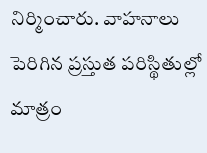నిర్మించారు. వాహనాలు పెరిగిన ప్రస్తుత పరిస్థితుల్లో మాత్రం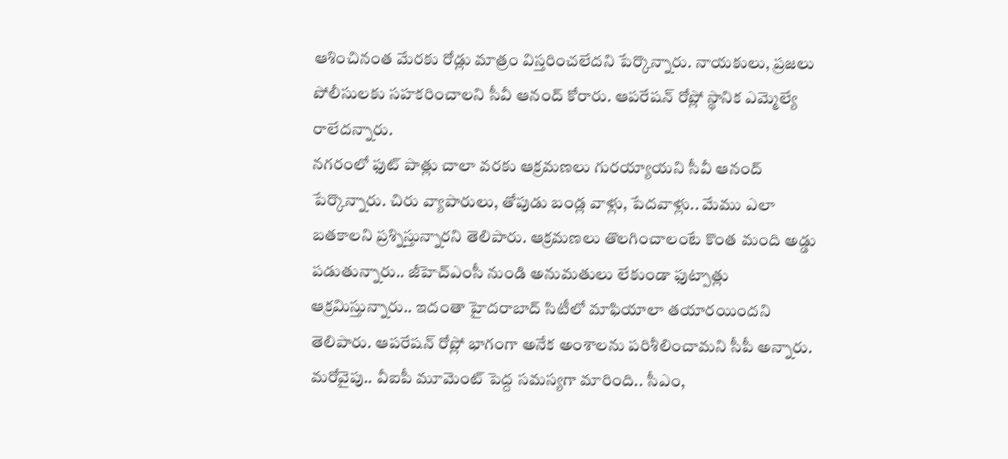ఆశించినంత మేరకు రోడ్లు మాత్రం విస్తరించలేదని పేర్కొన్నారు. నాయకులు, ప్రజలు పోలీసులకు సహకరించాలని సీవీ ఆనంద్ కోరారు. ఆపరేషన్ రోప్లో స్థానిక ఎమ్మెల్యే రాలేదన్నారు.
నగరంలో ఫుట్ పాత్లు చాలా వరకు ఆక్రమణలు గురయ్యాయని సీవీ ఆనంద్ పేర్కొన్నారు. చిరు వ్యాపారులు, తోపుడు బండ్ల వాళ్లు, పేదవాళ్లు.. మేము ఎలా బతకాలని ప్రశ్నిస్తున్నారని తెలిపారు. ఆక్రమణలు తొలగించాలంటే కొంత మంది అడ్డు పడుతున్నారు.. జీహెచ్ఎంసీ నుండి అనుమతులు లేకుండా ఫుట్పాత్లు ఆక్రమిస్తున్నారు.. ఇదంతా హైదరాబాద్ సిటీలో మాఫియాలా తయారయిందని తెలిపారు. ఆపరేషన్ రోప్లో భాగంగా అనేక అంశాలను పరిశీలించామని సీపీ అన్నారు. మరోవైపు.. వీఐపీ మూమెంట్ పెద్ద సమస్యగా మారింది.. సీఎం,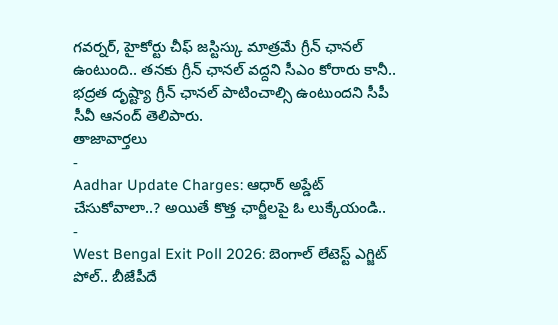గవర్నర్, హైకోర్టు చీఫ్ జస్టిస్కు మాత్రమే గ్రీన్ ఛానల్ ఉంటుంది.. తనకు గ్రీన్ ఛానల్ వద్దని సీఎం కోరారు కానీ.. భద్రత దృష్ట్యా గ్రీన్ ఛానల్ పాటించాల్సి ఉంటుందని సీపీ సీవీ ఆనంద్ తెలిపారు.
తాజావార్తలు
-
Aadhar Update Charges: ఆధార్ అప్డేట్ చేసుకోవాలా..? అయితే కొత్త ఛార్జీలపై ఓ లుక్కేయండి..
-
West Bengal Exit Poll 2026: బెంగాల్ లేటెస్ట్ ఎగ్జిట్ పోల్.. బీజేపీదే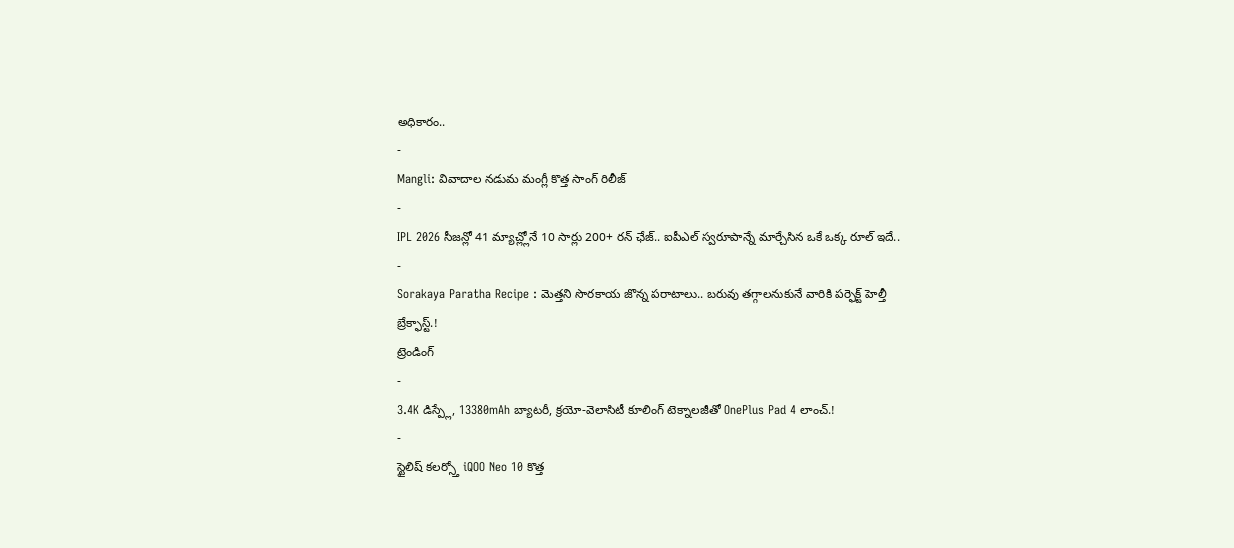అధికారం..
-
Mangli: వివాదాల నడుమ మంగ్లీ కొత్త సాంగ్ రిలీజ్
-
IPL 2026 సీజన్లో 41 మ్యాచ్ల్లోనే 10 సార్లు 200+ రన్ ఛేజ్.. ఐపీఎల్ స్వరూపాన్నే మార్చేసిన ఒకే ఒక్క రూల్ ఇదే..
-
Sorakaya Paratha Recipe : మెత్తని సొరకాయ జొన్న పరాటాలు.. బరువు తగ్గాలనుకునే వారికి పర్ఫెక్ట్ హెల్తీ బ్రేక్ఫాస్ట్.!
ట్రెండింగ్
-
3.4K డిస్ప్లే, 13380mAh బ్యాటరీ, క్రయో-వెలాసిటీ కూలింగ్ టెక్నాలజీతో OnePlus Pad 4 లాంచ్.!
-
స్టైలిష్ కలర్స్తో iQOO Neo 10 కొత్త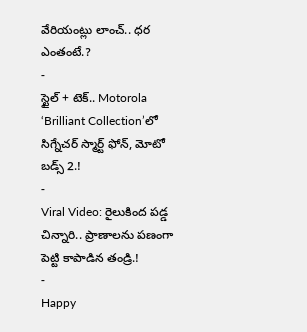వేరియంట్లు లాంచ్.. ధర ఎంతంటే.?
-
స్టైల్ + టెక్.. Motorola ‘Brilliant Collection’లో సిగ్నేచర్ స్మార్ట్ ఫోన్, మోటో బడ్స్ 2.!
-
Viral Video: రైలుకింద పడ్డ చిన్నారి.. ప్రాణాలను పణంగా పెట్టి కాపాడిన తండ్రి.!
-
Happy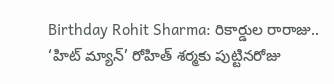Birthday Rohit Sharma: రికార్డుల రారాజు.. ‘హిట్ మ్యాన్’ రోహిత్ శర్మకు పుట్టినరోజు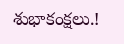శుభాకంక్షలు.!